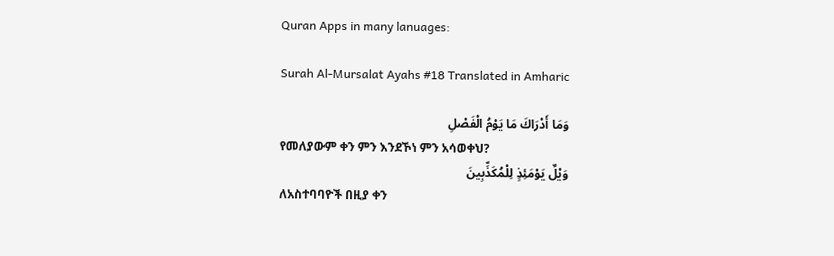Quran Apps in many lanuages:

Surah Al-Mursalat Ayahs #18 Translated in Amharic

وَمَا أَدْرَاكَ مَا يَوْمُ الْفَصْلِ
የመለያውም ቀን ምን እንደኾነ ምን አሳወቀህ?
وَيْلٌ يَوْمَئِذٍ لِلْمُكَذِّبِينَ
ለአስተባባዮች በዚያ ቀን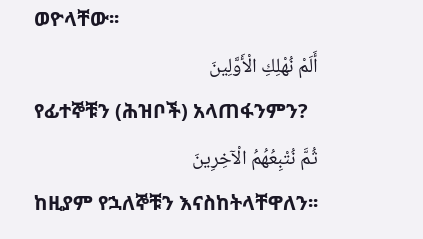ወዮላቸው፡፡
أَلَمْ نُهْلِكِ الْأَوَّلِينَ
የፊተኞቹን (ሕዝቦች) አላጠፋንምን?
ثُمَّ نُتْبِعُهُمُ الْآخِرِينَ
ከዚያም የኋለኞቹን እናስከትላቸዋለን፡፡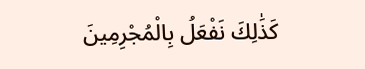كَذَٰلِكَ نَفْعَلُ بِالْمُجْرِمِينَ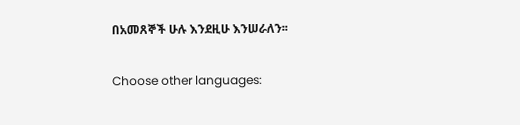በአመጸኞች ሁሉ እንደዚሁ እንሠራለን፡፡

Choose other languages: